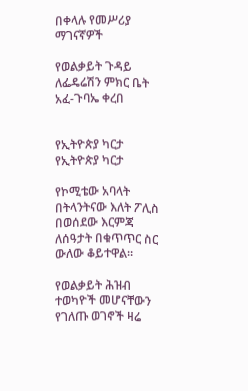በቀላሉ የመሥሪያ ማገናኛዎች

የወልቃይት ጉዳይ ለፌዴሬሽን ምክር ቤት አፈ-ጉባኤ ቀረበ


የኢትዮጵያ ካርታ
የኢትዮጵያ ካርታ

የኮሚቴው አባላት በትላንትናው እለት ፖሊስ በወሰደው እርምጃ ለሰዓታት በቁጥጥር ስር ውለው ቆይተዋል።

የወልቃይት ሕዝብ ተወካዮች መሆናቸውን የገለጡ ወገኖች ዛሬ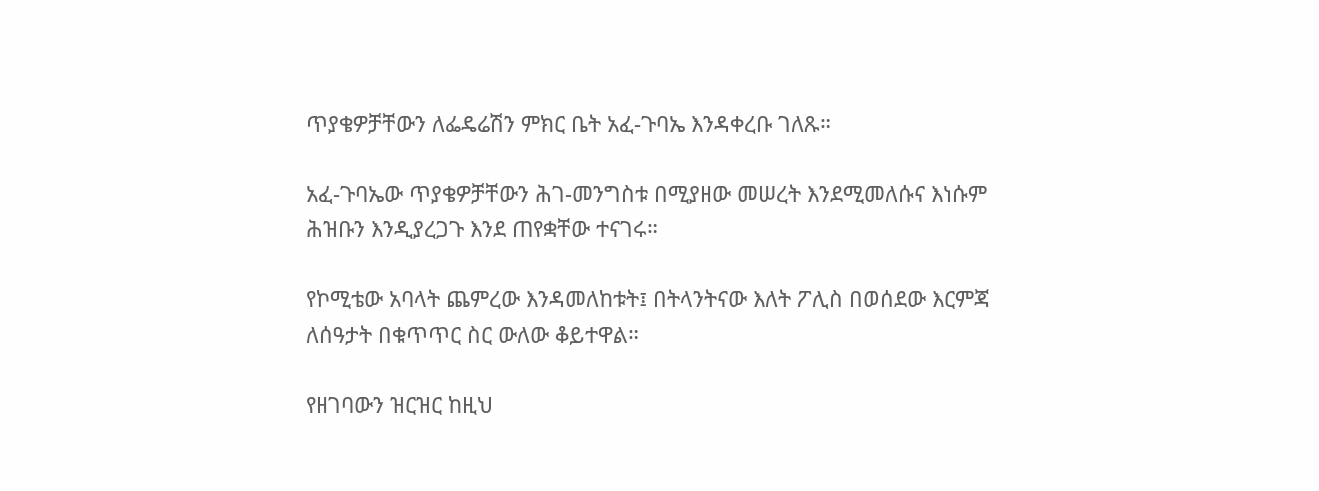ጥያቄዎቻቸውን ለፌዴሬሽን ምክር ቤት አፈ-ጉባኤ እንዳቀረቡ ገለጹ።

አፈ-ጉባኤው ጥያቄዎቻቸውን ሕገ-መንግስቱ በሚያዘው መሠረት እንደሚመለሱና እነሱም ሕዝቡን እንዲያረጋጉ እንደ ጠየቋቸው ተናገሩ።

የኮሚቴው አባላት ጨምረው እንዳመለከቱት፤ በትላንትናው እለት ፖሊስ በወሰደው እርምጃ ለሰዓታት በቁጥጥር ስር ውለው ቆይተዋል።

የዘገባውን ዝርዝር ከዚህ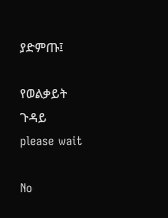ያድምጡ፤

የወልቃይት ጉዳይ
please wait

No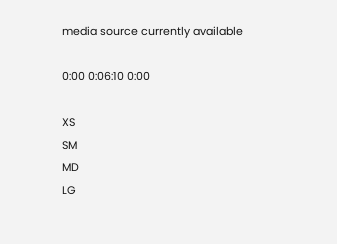media source currently available

0:00 0:06:10 0:00

XS
SM
MD
LG